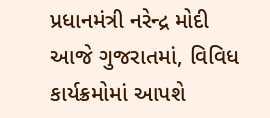પ્રધાનમંત્રી નરેન્દ્ર મોદી આજે ગુજરાતમાં, વિવિધ કાર્યક્રમોમાં આપશે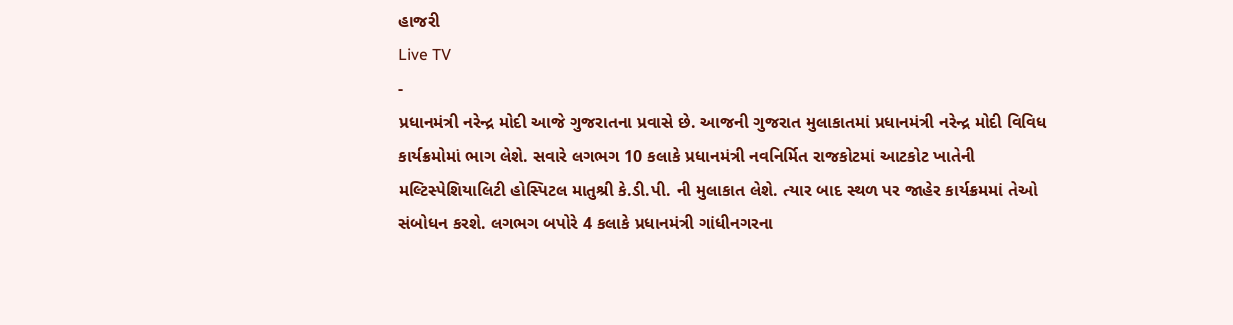હાજરી
Live TV
-
પ્રધાનમંત્રી નરેન્દ્ર મોદી આજે ગુજરાતના પ્રવાસે છે. આજની ગુજરાત મુલાકાતમાં પ્રધાનમંત્રી નરેન્દ્ર મોદી વિવિધ કાર્યક્રમોમાં ભાગ લેશે. સવારે લગભગ 10 કલાકે પ્રધાનમંત્રી નવનિર્મિત રાજકોટમાં આટકોટ ખાતેની મલ્ટિસ્પેશિયાલિટી હોસ્પિટલ માતુશ્રી કે.ડી.પી. ની મુલાકાત લેશે. ત્યાર બાદ સ્થળ પર જાહેર કાર્યક્રમમાં તેઓ સંબોધન કરશે. લગભગ બપોરે 4 કલાકે પ્રધાનમંત્રી ગાંધીનગરના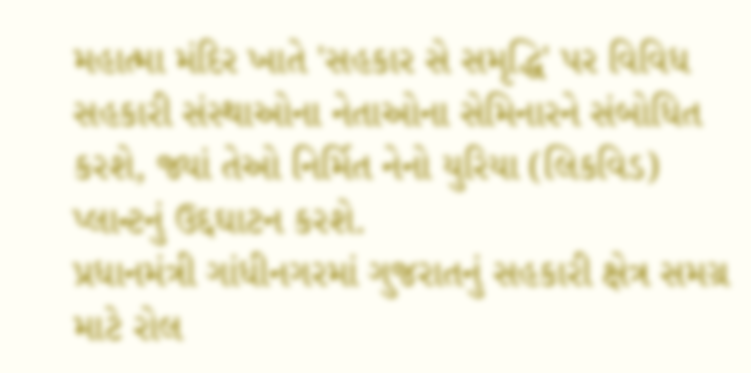મહાત્મા મંદિર ખાતે 'સહકાર સે સમૃદ્ધિ' પર વિવિધ સહકારી સંસ્થાઓના નેતાઓના સેમિનારને સંબોધિત કરશે, જ્યાં તેઓ નિર્મિત નેનો યુરિયા (લિકવિડ) પ્લાન્ટનું ઉદ્દઘાટન કરશે.
પ્રધાનમંત્રી ગાંધીનગરમાં ગુજરાતનું સહકારી ક્ષેત્ર સમગ્ર માટે રોલ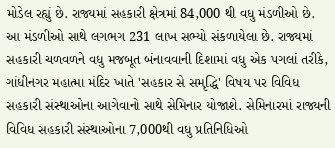મોડેલ રહ્યું છે. રાજ્યમાં સહકારી ક્ષેત્રમાં 84,000 થી વધુ મંડળીઓ છે. આ મંડળીઓ સાથે લગભગ 231 લાખ સભ્યો સંકળાયેલા છે. રાજ્યમાં સહકારી ચળવળને વધુ મજબૂત બંનાવવાની દિશામાં વધુ એક પગલાં તરીકે, ગાંધીનગર મહાત્મા મંદિર ખાતે 'સહકાર સે સમૃદ્ધિ' વિષય પર વિવિધ સહકારી સંસ્થાઓના આગેવાનો સાથે સેમિનાર યોજાશે. સેમિનારમાં રાજ્યની વિવિધ સહકારી સંસ્થાઓના 7,000થી વધુ પ્રતિનિધિઓ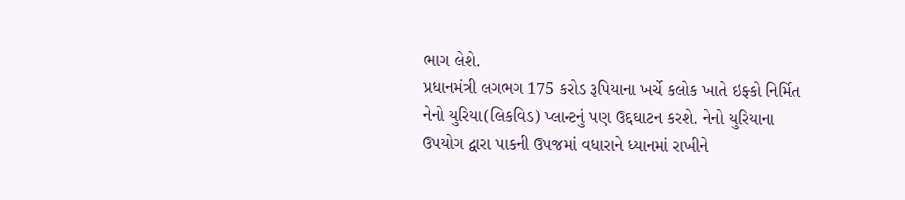ભાગ લેશે.
પ્રધાનમંત્રી લગભગ 175 કરોડ રૂપિયાના ખર્ચે કલોક ખાતે ઇફ્કો નિર્મિત નેનો યુરિયા(લિકવિડ) પ્લાન્ટનું પણ ઉદ્દઘાટન કરશે. નેનો યુરિયાના ઉપયોગ દ્વારા પાકની ઉપજમાં વધારાને ધ્યાનમાં રાખીને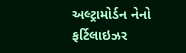અલ્ટ્રામોર્ડન નેનો ફર્ટિલાઇઝર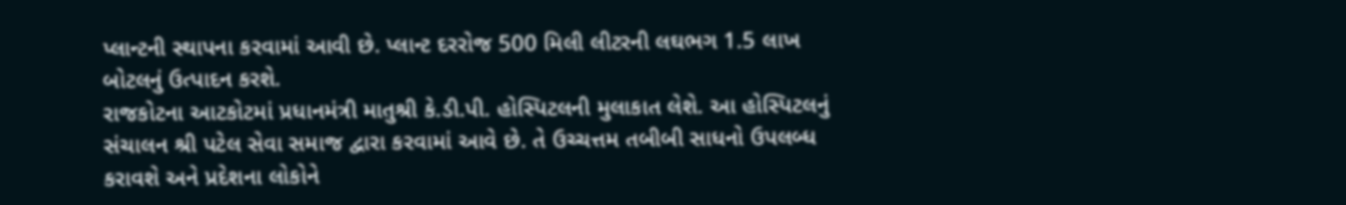પ્લાન્ટની સ્થાપના કરવામાં આવી છે. પ્લાન્ટ દરરોજ 500 મિલી લીટરની લઘભગ 1.5 લાખ બોટલનું ઉત્પાદન કરશે.
રાજકોટના આટકોટમાં પ્રધાનમંત્રી માતુશ્રી કે.ડી.પી. હોસ્પિટલની મુલાકાત લેશે. આ હોસ્પિટલનું સંચાલન શ્રી પટેલ સેવા સમાજ દ્વારા કરવામાં આવે છે. તે ઉચ્ચત્તમ તબીબી સાધનો ઉપલબ્ધ કરાવશે અને પ્રદેશના લોકોને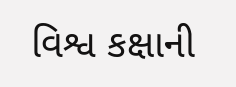વિશ્વ કક્ષાની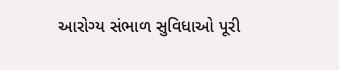આરોગ્ય સંભાળ સુવિધાઓ પૂરી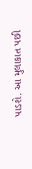પાડશે. આ મુલાકાત પછી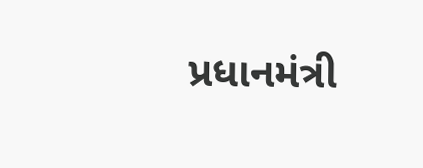પ્રધાનમંત્રી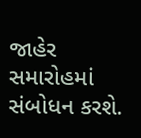જાહેર સમારોહમાં સંબોધન કરશે.